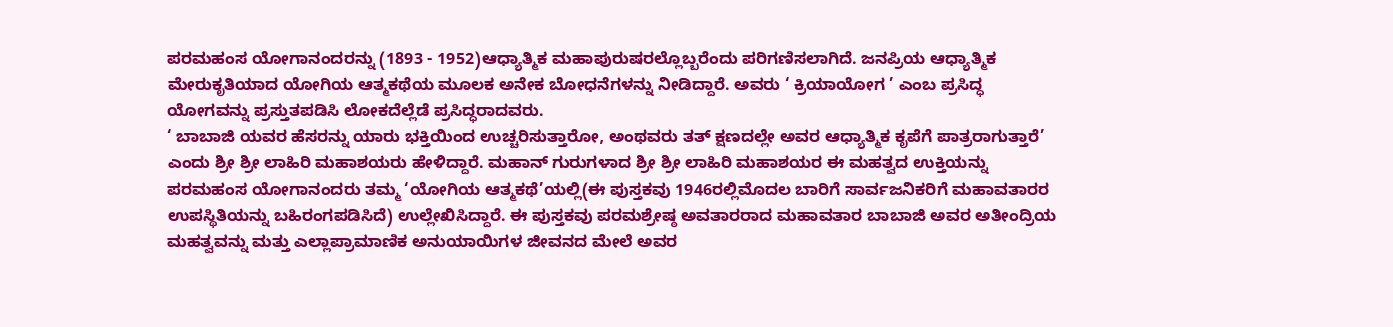ಪರಮಹಂಸ ಯೋಗಾನಂದರನ್ನು (1893 - 1952)ಆಧ್ಯಾತ್ಮಿಕ ಮಹಾಪುರುಷರಲ್ಲೊಬ್ಬರೆಂದು ಪರಿಗಣಿಸಲಾಗಿದೆ. ಜನಪ್ರಿಯ ಆಧ್ಯಾತ್ಮಿಕ ಮೇರುಕೃತಿಯಾದ ಯೋಗಿಯ ಆತ್ಮಕಥೆಯ ಮೂಲಕ ಅನೇಕ ಬೋಧನೆಗಳನ್ನು ನೀಡಿದ್ದಾರೆ. ಅವರು ‘ ಕ್ರಿಯಾಯೋಗ ’ ಎಂಬ ಪ್ರಸಿದ್ಧ ಯೋಗವನ್ನು ಪ್ರಸ್ತುತಪಡಿಸಿ ಲೋಕದೆಲ್ಲೆಡೆ ಪ್ರಸಿದ್ಧರಾದವರು.
‘ ಬಾಬಾಜಿ ಯವರ ಹೆಸರನ್ನು ಯಾರು ಭಕ್ತಿಯಿಂದ ಉಚ್ಚರಿಸುತ್ತಾರೋ, ಅಂಥವರು ತತ್ ಕ್ಷಣದಲ್ಲೇ ಅವರ ಆಧ್ಯಾತ್ಮಿಕ ಕೃಪೆಗೆ ಪಾತ್ರರಾಗುತ್ತಾರೆ’ ಎಂದು ಶ್ರೀ ಶ್ರೀ ಲಾಹಿರಿ ಮಹಾಶಯರು ಹೇಳಿದ್ದಾರೆ. ಮಹಾನ್ ಗುರುಗಳಾದ ಶ್ರೀ ಶ್ರೀ ಲಾಹಿರಿ ಮಹಾಶಯರ ಈ ಮಹತ್ವದ ಉಕ್ತಿಯನ್ನು ಪರಮಹಂಸ ಯೋಗಾನಂದರು ತಮ್ಮ ‘ಯೋಗಿಯ ಆತ್ಮಕಥೆ’ಯಲ್ಲಿ(ಈ ಪುಸ್ತಕವು 1946ರಲ್ಲಿಮೊದಲ ಬಾರಿಗೆ ಸಾರ್ವಜನಿಕರಿಗೆ ಮಹಾವತಾರರ ಉಪಸ್ಥಿತಿಯನ್ನು ಬಹಿರಂಗಪಡಿಸಿದೆ) ಉಲ್ಲೇಖಿಸಿದ್ದಾರೆ. ಈ ಪುಸ್ತಕವು ಪರಮಶ್ರೇಷ್ಠ ಅವತಾರರಾದ ಮಹಾವತಾರ ಬಾಬಾಜಿ ಅವರ ಅತೀಂದ್ರಿಯ ಮಹತ್ವವನ್ನು ಮತ್ತು ಎಲ್ಲಾಪ್ರಾಮಾಣಿಕ ಅನುಯಾಯಿಗಳ ಜೀವನದ ಮೇಲೆ ಅವರ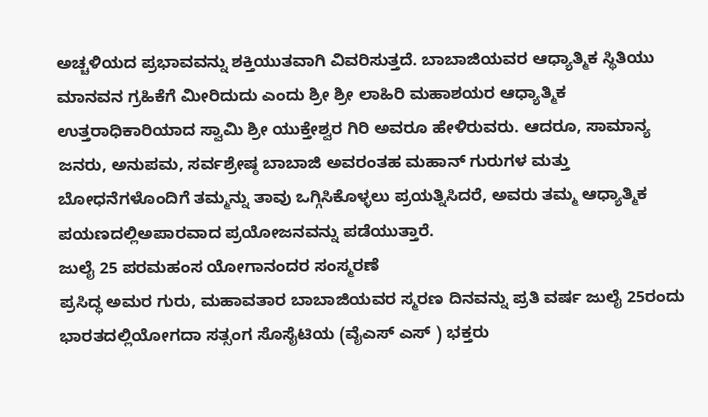ಅಚ್ಚಳಿಯದ ಪ್ರಭಾವವನ್ನು ಶಕ್ತಿಯುತವಾಗಿ ವಿವರಿಸುತ್ತದೆ. ಬಾಬಾಜಿಯವರ ಆಧ್ಯಾತ್ಮಿಕ ಸ್ಥಿತಿಯು ಮಾನವನ ಗ್ರಹಿಕೆಗೆ ಮೀರಿದುದು ಎಂದು ಶ್ರೀ ಶ್ರೀ ಲಾಹಿರಿ ಮಹಾಶಯರ ಆಧ್ಯಾತ್ಮಿಕ ಉತ್ತರಾಧಿಕಾರಿಯಾದ ಸ್ವಾಮಿ ಶ್ರೀ ಯುಕ್ತೇಶ್ವರ ಗಿರಿ ಅವರೂ ಹೇಳಿರುವರು. ಆದರೂ, ಸಾಮಾನ್ಯ ಜನರು, ಅನುಪಮ, ಸರ್ವಶ್ರೇಷ್ಠ ಬಾಬಾಜಿ ಅವರಂತಹ ಮಹಾನ್ ಗುರುಗಳ ಮತ್ತು ಬೋಧನೆಗಳೊಂದಿಗೆ ತಮ್ಮನ್ನು ತಾವು ಒಗ್ಗಿಸಿಕೊಳ್ಳಲು ಪ್ರಯತ್ನಿಸಿದರೆ, ಅವರು ತಮ್ಮ ಆಧ್ಯಾತ್ಮಿಕ ಪಯಣದಲ್ಲಿಅಪಾರವಾದ ಪ್ರಯೋಜನವನ್ನು ಪಡೆಯುತ್ತಾರೆ.
ಜುಲೈ 25 ಪರಮಹಂಸ ಯೋಗಾನಂದರ ಸಂಸ್ಮರಣೆ
ಪ್ರಸಿದ್ಧ ಅಮರ ಗುರು, ಮಹಾವತಾರ ಬಾಬಾಜಿಯವರ ಸ್ಮರಣ ದಿನವನ್ನು ಪ್ರತಿ ವರ್ಷ ಜುಲೈ 25ರಂದು ಭಾರತದಲ್ಲಿಯೋಗದಾ ಸತ್ಸಂಗ ಸೊಸೈಟಿಯ (ವೈಎಸ್ ಎಸ್ ) ಭಕ್ತರು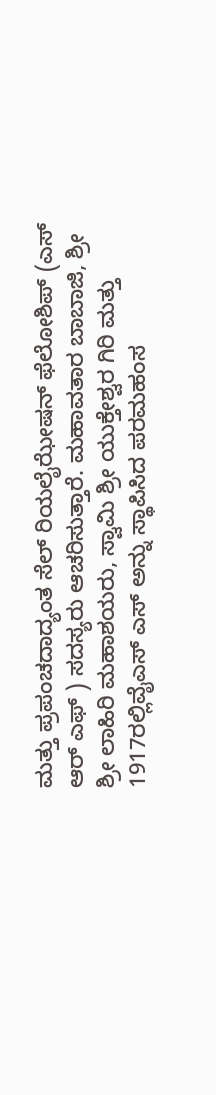ಮತ್ತು ಪ್ರಪಂಚದಾದ್ಯಂತ ಸೆಲ್ ರಿಯಲೈಝೇಷನ್ ಫೆಲೋಶಿಪ್ (ಎಸ್ ಆರ್ ಎಫ್ ) ಸದಸ್ಯರು ಆಚರಿಸುತ್ತಾರೆ. ಮಹಾವತಾರ ಬಾಬಾಜಿ, ಶ್ರೀ ಶ್ರೀ ಲಾಹಿರಿ ಮಹಾಶಯರು, ಸ್ವಾಮಿ ಶ್ರೀ ಯುಕ್ತೇಶ್ವರ ಗಿರಿ ಮತ್ತು 1917ರಲ್ಲಿವೈಎಸ್ ಎಸ್ ಅನ್ನು ಸ್ಥಾಪಿಸಿದ ಪರಮಹಂಸ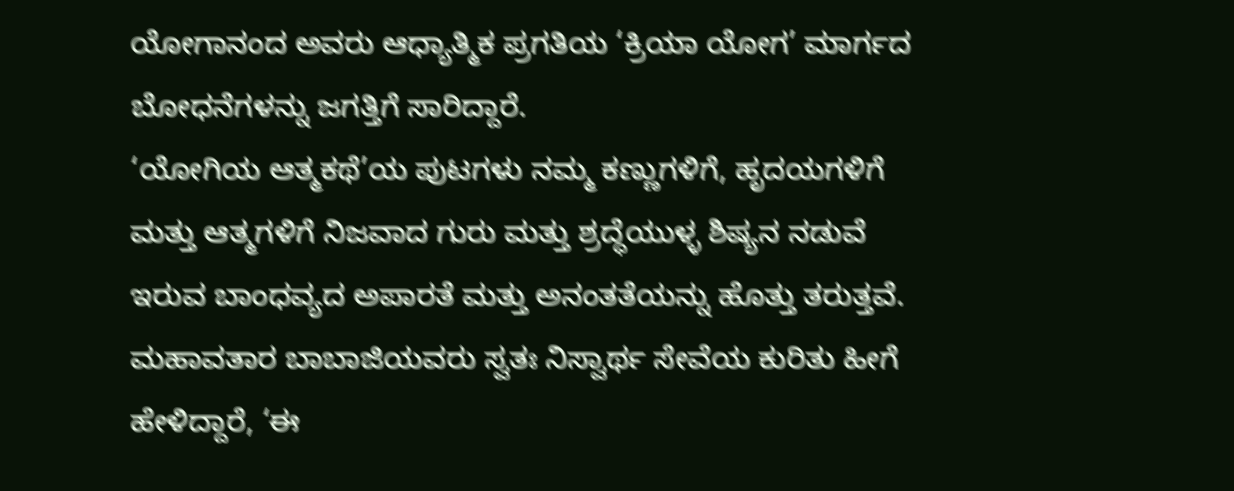ಯೋಗಾನಂದ ಅವರು ಆಧ್ಯಾತ್ಮಿಕ ಪ್ರಗತಿಯ ‘ಕ್ರಿಯಾ ಯೋಗ’ ಮಾರ್ಗದ ಬೋಧನೆಗಳನ್ನು ಜಗತ್ತಿಗೆ ಸಾರಿದ್ದಾರೆ.
‘ಯೋಗಿಯ ಆತ್ಮಕಥೆ’ಯ ಪುಟಗಳು ನಮ್ಮ ಕಣ್ಣುಗಳಿಗೆ, ಹೃದಯಗಳಿಗೆ ಮತ್ತು ಆತ್ಮಗಳಿಗೆ ನಿಜವಾದ ಗುರು ಮತ್ತು ಶ್ರದ್ಧೆಯುಳ್ಳ ಶಿಷ್ಯನ ನಡುವೆ ಇರುವ ಬಾಂಧವ್ಯದ ಅಪಾರತೆ ಮತ್ತು ಅನಂತತೆಯನ್ನು ಹೊತ್ತು ತರುತ್ತವೆ.
ಮಹಾವತಾರ ಬಾಬಾಜಿಯವರು ಸ್ವತಃ ನಿಸ್ವಾರ್ಥ ಸೇವೆಯ ಕುರಿತು ಹೀಗೆ ಹೇಳಿದ್ದಾರೆ, ‘ಈ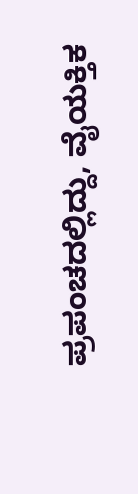ಪ್ರಪಂಚದಲ್ಲಿದ್ದು, ವೈಯಕ್ತಿಕ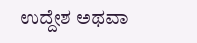ಉದ್ದೇಶ ಅಥವಾ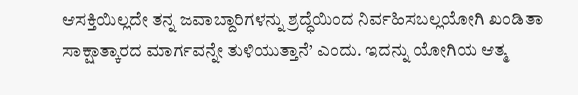ಆಸಕ್ತಿಯಿಲ್ಲದೇ ತನ್ನ ಜವಾಬ್ದಾರಿಗಳನ್ನು ಶ್ರದ್ಧೆಯಿಂದ ನಿರ್ವಹಿಸಬಲ್ಲಯೋಗಿ ಖಂಡಿತಾ ಸಾಕ್ಷಾತ್ಕಾರದ ಮಾರ್ಗವನ್ನೇ ತುಳಿಯುತ್ತಾನೆ’ ಎಂದು. ಇದನ್ನು ಯೋಗಿಯ ಆತ್ಮ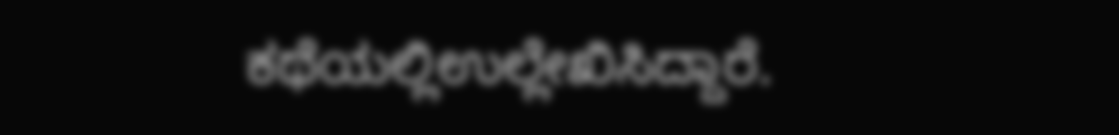ಕಥೆಯಲ್ಲಿಉಲ್ಲೇಖಿಸಿದ್ದಾರೆ.